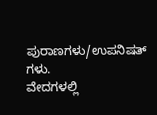ಪುರಾಣಗಳು/ಉಪನಿಷತ್ ಗಳು.
ವೇದಗಳಲ್ಲಿ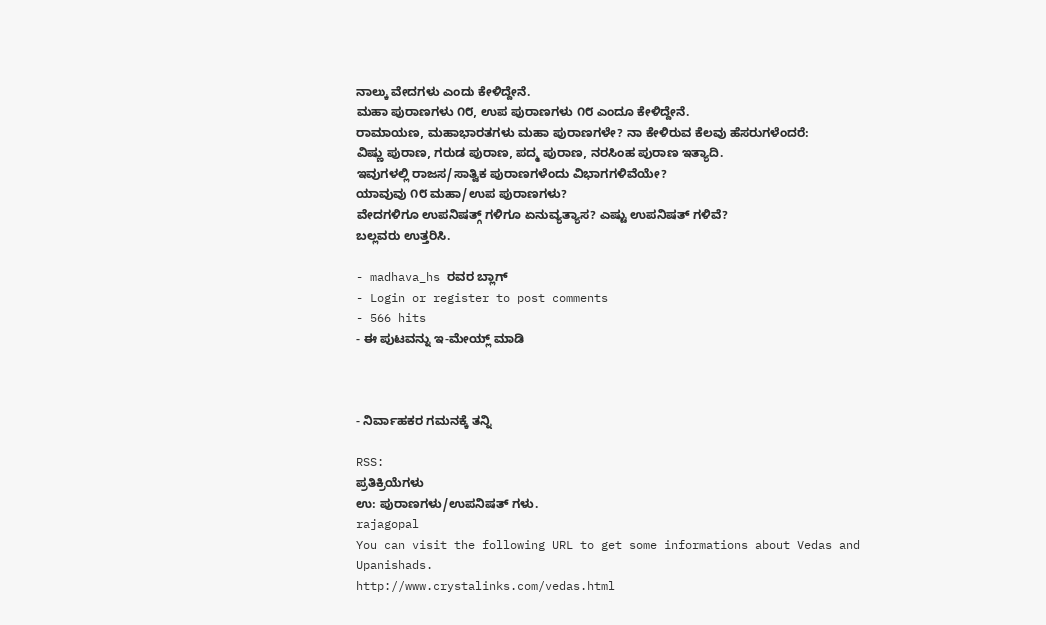ನಾಲ್ಕು ವೇದಗಳು ಎಂದು ಕೇಳಿದ್ದೇನೆ.
ಮಹಾ ಪುರಾಣಗಳು ೧೮, ಉಪ ಪುರಾಣಗಳು ೧೮ ಎಂದೂ ಕೇಳಿದ್ದೇನೆ.
ರಾಮಾಯಣ, ಮಹಾಭಾರತಗಳು ಮಹಾ ಪುರಾಣಗಳೇ? ನಾ ಕೇಳಿರುವ ಕೆಲವು ಹೆಸರುಗಳೆಂದರೆ:
ವಿಷ್ಣು ಪುರಾಣ, ಗರುಡ ಪುರಾಣ, ಪದ್ಮ ಪುರಾಣ, ನರಸಿಂಹ ಪುರಾಣ ಇತ್ಯಾದಿ.
ಇವುಗಳಲ್ಲಿ ರಾಜಸ/ಸಾತ್ವಿಕ ಪುರಾಣಗಳೆಂದು ವಿಭಾಗಗಳಿವೆಯೇ?
ಯಾವುವು ೧೮ ಮಹಾ/ಉಪ ಪುರಾಣಗಳು?
ವೇದಗಳಿಗೂ ಉಪನಿಷತ್ಗ್ ಗಳಿಗೂ ಏನುವ್ಯತ್ಯಾಸ? ಎಷ್ಟು ಉಪನಿಷತ್ ಗಳಿವೆ?
ಬಲ್ಲವರು ಉತ್ತರಿಸಿ.

- madhava_hs ರವರ ಬ್ಲಾಗ್
- Login or register to post comments
- 566 hits
- ಈ ಪುಟವನ್ನು ಇ-ಮೇಯ್ಲ್ ಮಾಡಿ



- ನಿರ್ವಾಹಕರ ಗಮನಕ್ಕೆ ತನ್ನಿ

RSS:
ಪ್ರತಿಕ್ರಿಯೆಗಳು
ಉ: ಪುರಾಣಗಳು/ಉಪನಿಷತ್ ಗಳು.
rajagopal
You can visit the following URL to get some informations about Vedas and Upanishads.
http://www.crystalinks.com/vedas.html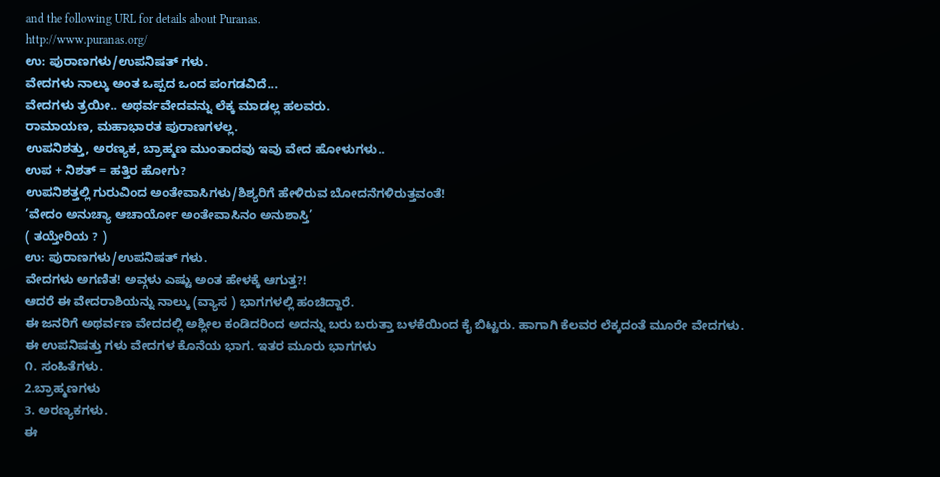and the following URL for details about Puranas.
http://www.puranas.org/
ಉ: ಪುರಾಣಗಳು/ಉಪನಿಷತ್ ಗಳು.
ವೇದಗಳು ನಾಲ್ಕು ಅಂತ ಒಪ್ಪದ ಒಂದ ಪಂಗಡವಿದೆ...
ವೇದಗಳು ತ್ರಯೀ.. ಅಥರ್ವವೇದವನ್ನು ಲೆಕ್ಕ ಮಾಡಲ್ಲ ಹಲವರು.
ರಾಮಾಯಣ, ಮಹಾಭಾರತ ಪುರಾಣಗಳಲ್ಲ.
ಉಪನಿಶತ್ತು, ಅರಣ್ಯಕ, ಬ್ರಾಹ್ಮಣ ಮುಂತಾದವು ಇವು ವೇದ ಹೋಳುಗಳು..
ಉಪ + ನಿಶತ್ = ಹತ್ತಿರ ಹೋಗು?
ಉಪನಿಶತ್ತಲ್ಲಿ ಗುರುವಿಂದ ಅಂತೇವಾಸಿಗಳು/ಶಿಶ್ಯರಿಗೆ ಹೇಳಿರುವ ಬೋದನೆಗಳಿರುತ್ತವಂತೆ!
’ವೇದಂ ಅನುಚ್ಯಾ ಆಚಾರ್ಯೋ ಅಂತೇವಾಸಿನಂ ಅನುಶಾಸ್ತಿ’
( ತಯ್ತೇರಿಯ ? )
ಉ: ಪುರಾಣಗಳು/ಉಪನಿಷತ್ ಗಳು.
ವೇದಗಳು ಅಗಣಿತ! ಅವ್ಗಳು ಎಷ್ಟು ಅಂತ ಹೇಳಕ್ಕೆ ಆಗುತ್ತ?!
ಆದರೆ ಈ ವೇದರಾಶಿಯನ್ನು ನಾಲ್ಕು (ವ್ಯಾಸ ) ಭಾಗಗಳಲ್ಲಿ ಹಂಚಿದ್ದಾರೆ.
ಈ ಜನರಿಗೆ ಅಥರ್ವಣ ವೇದದಲ್ಲಿ ಅಶ್ಲೀಲ ಕಂಡಿದರಿಂದ ಅದನ್ನು ಬರು ಬರುತ್ತಾ ಬಳಕೆಯಿಂದ ಕೈ ಬಿಟ್ಟರು. ಹಾಗಾಗಿ ಕೆಲವರ ಲೆಕ್ಕದಂತೆ ಮೂರೇ ವೇದಗಳು.
ಈ ಉಪನಿಷತ್ತು ಗಳು ವೇದಗಳ ಕೊನೆಯ ಭಾಗ. ಇತರ ಮೂರು ಭಾಗಗಳು
೧. ಸಂಹಿತೆಗಳು.
2.ಬ್ರಾಹ್ಮಣಗಳು
3. ಅರಣ್ಯಕಗಳು.
ಈ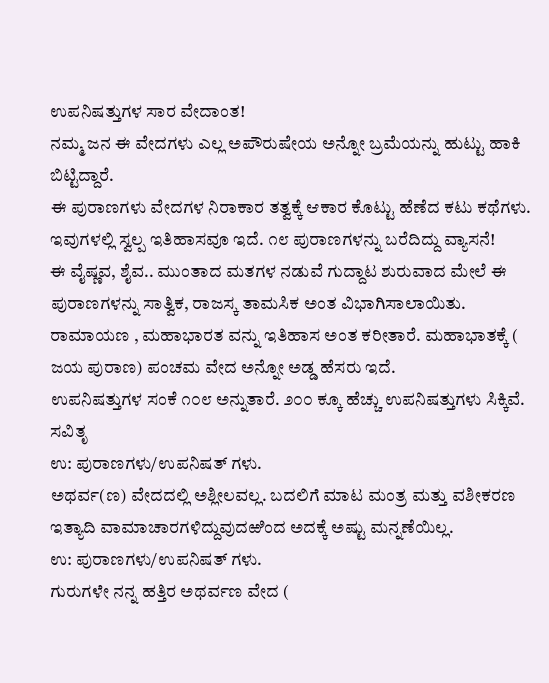ಉಪನಿಷತ್ತುಗಳ ಸಾರ ವೇದಾಂತ!
ನಮ್ಮ ಜನ ಈ ವೇದಗಳು ಎಲ್ಲ ಅಪೌರುಷೇಯ ಅನ್ನೋ ಬ್ರಮೆಯನ್ನು ಹುಟ್ಟು ಹಾಕಿ ಬಿಟ್ಟಿದ್ದಾರೆ.
ಈ ಪುರಾಣಗಳು ವೇದಗಳ ನಿರಾಕಾರ ತತ್ವಕ್ಕೆ ಆಕಾರ ಕೊಟ್ಟು ಹೆಣೆದ ಕಟು ಕಥೆಗಳು. ಇವುಗಳಲ್ಲಿ ಸ್ವಲ್ಪ ಇತಿಹಾಸವೂ ಇದೆ. ೧೮ ಪುರಾಣಗಳನ್ನು ಬರೆದಿದ್ದು ವ್ಯಾಸನೆ!
ಈ ವೈಷ್ಣವ, ಶೈವ.. ಮುಂತಾದ ಮತಗಳ ನಡುವೆ ಗುದ್ದಾಟ ಶುರುವಾದ ಮೇಲೆ ಈ ಪುರಾಣಗಳನ್ನು ಸಾತ್ವಿಕ, ರಾಜಸ್ಕ ತಾಮಸಿಕ ಅಂತ ವಿಭಾಗಿಸಾಲಾಯಿತು.
ರಾಮಾಯಣ , ಮಹಾಭಾರತ ವನ್ನು ಇತಿಹಾಸ ಅಂತ ಕರೀತಾರೆ. ಮಹಾಭಾತಕ್ಕೆ ( ಜಯ ಪುರಾಣ) ಪಂಚಮ ವೇದ ಅನ್ನೋ ಅಡ್ಡ ಹೆಸರು ಇದೆ.
ಉಪನಿಷತ್ತುಗಳ ಸಂಕೆ ೧೦೮ ಅನ್ನುತಾರೆ. ೨೦೦ ಕ್ಕೂ ಹೆಚ್ಚು ಉಪನಿಷತ್ತುಗಳು ಸಿಕ್ಕಿವೆ.
ಸವಿತೃ
ಉ: ಪುರಾಣಗಳು/ಉಪನಿಷತ್ ಗಳು.
ಅಥರ್ವ(ಣ) ವೇದದಲ್ಲಿ ಅಶ್ಲೀಲವಲ್ಲ. ಬದಲಿಗೆ ಮಾಟ ಮಂತ್ರ ಮತ್ತು ವಶೀಕರಣ ಇತ್ಯಾದಿ ವಾಮಾಚಾರಗಳಿದ್ದುವುದಱಿಂದ ಅದಕ್ಕೆ ಅಷ್ಟು ಮನ್ನಣೆಯಿಲ್ಲ.
ಉ: ಪುರಾಣಗಳು/ಉಪನಿಷತ್ ಗಳು.
ಗುರುಗಳೇ ನನ್ನ ಹತ್ತಿರ ಅಥರ್ವಣ ವೇದ (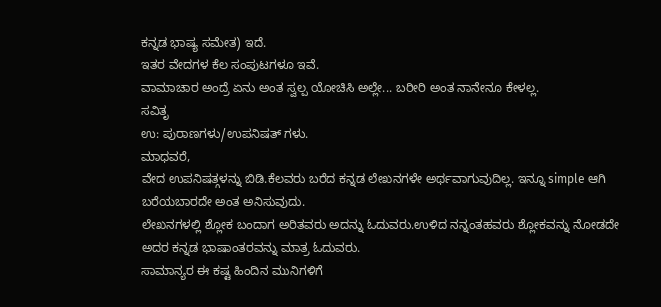ಕನ್ನಡ ಭಾಷ್ಯ ಸಮೇತ) ಇದೆ.
ಇತರ ವೇದಗಳ ಕೆಲ ಸಂಪುಟಗಳೂ ಇವೆ.
ವಾಮಾಚಾರ ಅಂದ್ರೆ ಏನು ಅಂತ ಸ್ವಲ್ಪ ಯೋಚಿಸಿ ಅಲ್ಲೇ... ಬರೀರಿ ಅಂತ ನಾನೇನೂ ಕೇಳಲ್ಲ.
ಸವಿತೃ
ಉ: ಪುರಾಣಗಳು/ಉಪನಿಷತ್ ಗಳು.
ಮಾಧವರೆ,
ವೇದ ಉಪನಿಷತ್ಗಳನ್ನು ಬಿಡಿ.ಕೆಲವರು ಬರೆದ ಕನ್ನಡ ಲೇಖನಗಳೇ ಅರ್ಥವಾಗುವುದಿಲ್ಲ. ಇನ್ನೂ simple ಆಗಿ ಬರೆಯಬಾರದೇ ಅಂತ ಅನಿಸುವುದು.
ಲೇಖನಗಳಲ್ಲಿ ಶ್ಲೋಕ ಬಂದಾಗ ಅರಿತವರು ಅದನ್ನು ಓದುವರು.ಉಳಿದ ನನ್ನಂತಹವರು ಶ್ಲೋಕವನ್ನು ನೋಡದೇ ಅದರ ಕನ್ನಡ ಭಾಷಾಂತರವನ್ನು ಮಾತ್ರ ಓದುವರು.
ಸಾಮಾನ್ಯರ ಈ ಕಷ್ಟ ಹಿಂದಿನ ಮುನಿಗಳಿಗೆ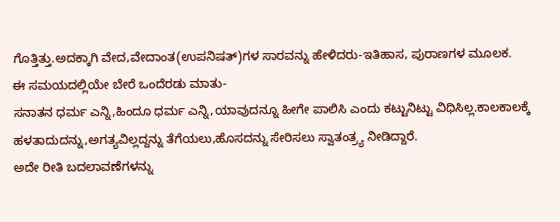ಗೊತ್ತಿತ್ತು.ಅದಕ್ಕಾಗಿ ವೇದ,ವೇದಾಂತ(ಉಪನಿಷತ್)ಗಳ ಸಾರವನ್ನು ಹೇಳಿದರು-ಇತಿಹಾಸ, ಪುರಾಣಗಳ ಮೂಲಕ.
ಈ ಸಮಯದಲ್ಲಿಯೇ ಬೇರೆ ಒಂದೆರಡು ಮಾತು-
ಸನಾತನ ಧರ್ಮ ಎನ್ನಿ,ಹಿಂದೂ ಧರ್ಮ ಎನ್ನಿ,ಯಾವುದನ್ನೂ ಹೀಗೇ ಪಾಲಿಸಿ ಎಂದು ಕಟ್ಟುನಿಟ್ಟು ವಿಧಿಸಿಲ್ಲ.ಕಾಲಕಾಲಕ್ಕೆ ಹಳತಾದುದನ್ನು,ಅಗತ್ಯವಿಲ್ಲದ್ದನ್ನು ತೆಗೆಯಲು,ಹೊಸದನ್ನು ಸೇರಿಸಲು ಸ್ವಾತಂತ್ರ್ಯ ನೀಡಿದ್ದಾರೆ.
ಅದೇ ರೀತಿ ಬದಲಾವಣೆಗಳನ್ನು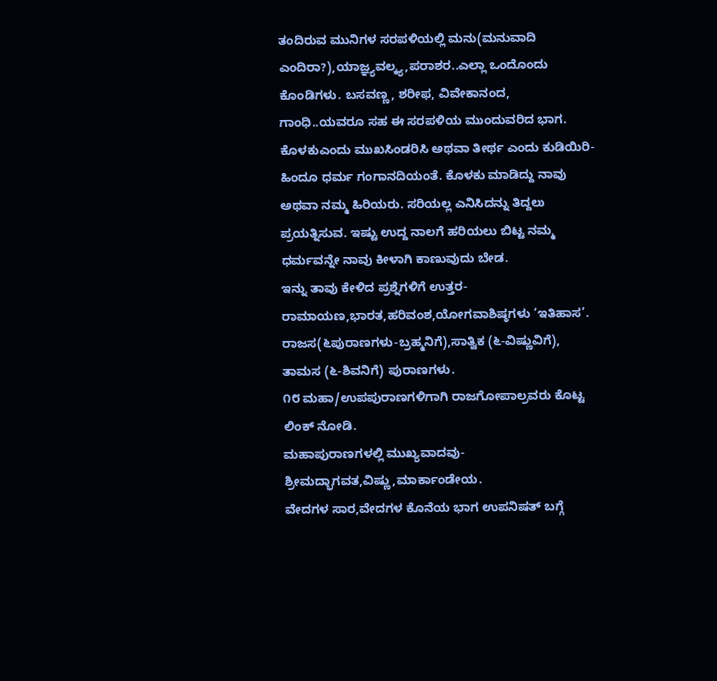ತಂದಿರುವ ಮುನಿಗಳ ಸರಪಳಿಯಲ್ಲಿ ಮನು(ಮನುವಾದಿ ಎಂದಿರಾ?),ಯಾಜ್ಞ್ಯವಲ್ಕ್ಯ,ಪರಾಶರ..ಎಲ್ಲಾ ಒಂದೊಂದು ಕೊಂಡಿಗಳು. ಬಸವಣ್ಣ, ಶರೀಫ, ವಿವೇಕಾನಂದ, ಗಾಂಧಿ..ಯವರೂ ಸಹ ಈ ಸರಪಳಿಯ ಮುಂದುವರಿದ ಭಾಗ.
ಕೊಳಕುಎಂದು ಮುಖಸಿಂಡರಿಸಿ ಅಥವಾ ತೀರ್ಥ ಎಂದು ಕುಡಿಯಿರಿ-ಹಿಂದೂ ಧರ್ಮ ಗಂಗಾನದಿಯಂತೆ. ಕೊಳಕು ಮಾಡಿದ್ದು ನಾವು ಅಥವಾ ನಮ್ಮ ಹಿರಿಯರು. ಸರಿಯಲ್ಲ ಎನಿಸಿದನ್ನು ತಿದ್ದಲು ಪ್ರಯತ್ನಿಸುವ. ಇಷ್ಟು ಉದ್ದ ನಾಲಗೆ ಹರಿಯಲು ಬಿಟ್ಟ ನಮ್ಮ ಧರ್ಮವನ್ನೇ ನಾವು ಕೀಳಾಗಿ ಕಾಣುವುದು ಬೇಡ.
ಇನ್ನು ತಾವು ಕೇಳಿದ ಪ್ರಶ್ನೆಗಳಿಗೆ ಉತ್ತರ-
ರಾಮಾಯಣ,ಭಾರತ,ಹರಿವಂಶ,ಯೋಗವಾಶಿಷ್ಠಗಳು ‘ಇತಿಹಾಸ’.
ರಾಜಸ(೬ಪುರಾಣಗಳು-ಬ್ರಹ್ಮನಿಗೆ),ಸಾತ್ವಿಕ (೬-ವಿಷ್ಣುವಿಗೆ), ತಾಮಸ (೬-ಶಿವನಿಗೆ) ಪುರಾಣಗಳು.
೧೮ ಮಹಾ/ಉಪಪುರಾಣಗಳಿಗಾಗಿ ರಾಜಗೋಪಾಲ್ರವರು ಕೊಟ್ಟ ಲಿಂಕ್ ನೋಡಿ.
ಮಹಾಪುರಾಣಗಳಲ್ಲಿ ಮುಖ್ಯವಾದವು-ಶ್ರೀಮದ್ಭಾಗವತ,ವಿಷ್ಣು,ಮಾರ್ಕಾಂಡೇಯ.
ವೇದಗಳ ಸಾರ,ವೇದಗಳ ಕೊನೆಯ ಭಾಗ ಉಪನಿಷತ್ ಬಗ್ಗೆ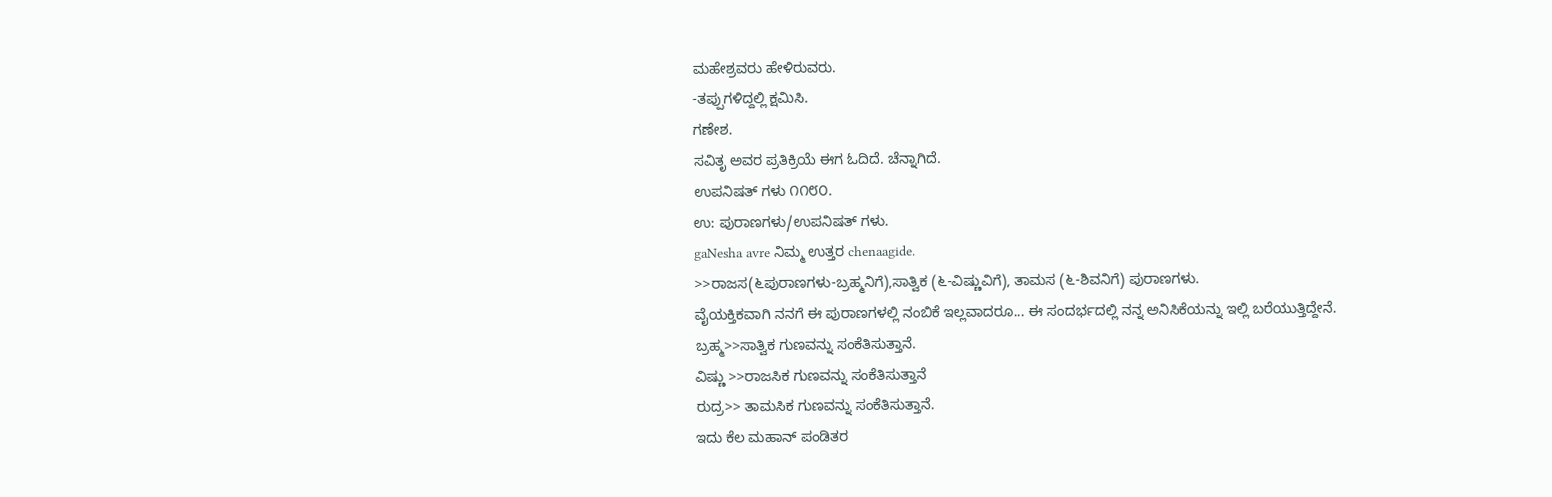ಮಹೇಶ್ರವರು ಹೇಳಿರುವರು.
-ತಪ್ಪುಗಳಿದ್ದಲ್ಲಿ ಕ್ಷಮಿಸಿ.
ಗಣೇಶ.
ಸವಿತೃ ಅವರ ಪ್ರತಿಕ್ರಿಯೆ ಈಗ ಓದಿದೆ. ಚೆನ್ನಾಗಿದೆ.
ಉಪನಿಷತ್ ಗಳು ೧೧೮೦.
ಉ: ಪುರಾಣಗಳು/ಉಪನಿಷತ್ ಗಳು.
gaNesha avre ನಿಮ್ಮ ಉತ್ತರ chenaagide.
>>ರಾಜಸ(೬ಪುರಾಣಗಳು-ಬ್ರಹ್ಮನಿಗೆ),ಸಾತ್ವಿಕ (೬-ವಿಷ್ಣುವಿಗೆ), ತಾಮಸ (೬-ಶಿವನಿಗೆ) ಪುರಾಣಗಳು.
ವೈಯಕ್ತಿಕವಾಗಿ ನನಗೆ ಈ ಪುರಾಣಗಳಲ್ಲಿ ನಂಬಿಕೆ ಇಲ್ಲವಾದರೂ... ಈ ಸಂದರ್ಭದಲ್ಲಿ ನನ್ನ ಅನಿಸಿಕೆಯನ್ನು ಇಲ್ಲಿ ಬರೆಯುತ್ತಿದ್ದೇನೆ.
ಬ್ರಹ್ಮ>>ಸಾತ್ವಿಕ ಗುಣವನ್ನು ಸಂಕೆತಿಸುತ್ತಾನೆ.
ವಿಷ್ಣು >>ರಾಜಸಿಕ ಗುಣವನ್ನು ಸಂಕೆತಿಸುತ್ತಾನೆ
ರುದ್ರ>> ತಾಮಸಿಕ ಗುಣವನ್ನು ಸಂಕೆತಿಸುತ್ತಾನೆ.
ಇದು ಕೆಲ ಮಹಾನ್ ಪಂಡಿತರ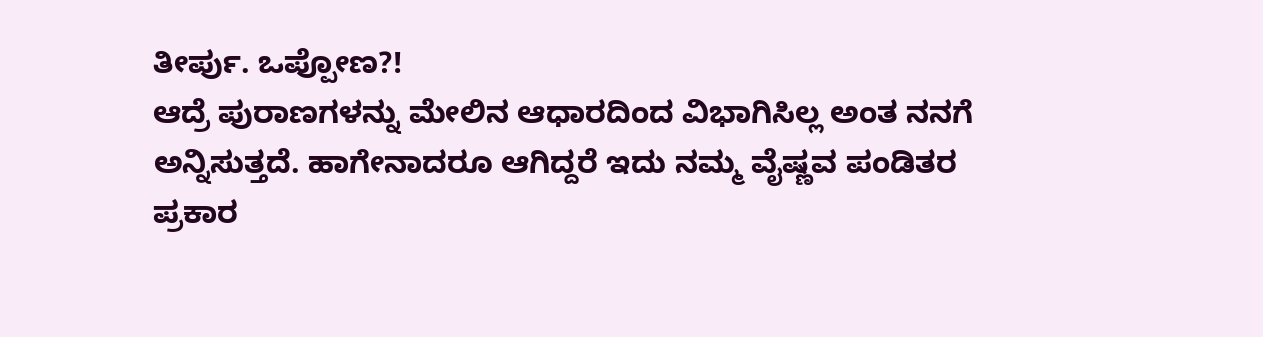ತೀರ್ಪು. ಒಪ್ಪೋಣ?!
ಆದ್ರೆ ಪುರಾಣಗಳನ್ನು ಮೇಲಿನ ಆಧಾರದಿಂದ ವಿಭಾಗಿಸಿಲ್ಲ ಅಂತ ನನಗೆ ಅನ್ನಿಸುತ್ತದೆ. ಹಾಗೇನಾದರೂ ಆಗಿದ್ದರೆ ಇದು ನಮ್ಮ ವೈಷ್ಣವ ಪಂಡಿತರ ಪ್ರಕಾರ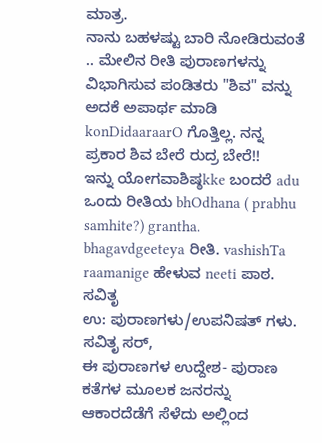ಮಾತ್ರ.
ನಾನು ಬಹಳಷ್ಟು ಬಾರಿ ನೋಡಿರುವಂತೆ .. ಮೇಲಿನ ರೀತಿ ಪುರಾಣಗಳನ್ನು ವಿಭಾಗಿಸುವ ಪಂಡಿತರು "ಶಿವ" ವನ್ನು ಅದಕೆ ಅಪಾರ್ಥ ಮಾಡಿ konDidaaraarO ಗೊತ್ತಿಲ್ಲ. ನನ್ನ ಪ್ರಕಾರ ಶಿವ ಬೇರೆ ರುದ್ರ ಬೇರೆ!!
ಇನ್ನು ಯೋಗವಾಶಿಷ್ಠkke ಬಂದರೆ adu ಒಂದು ರೀತಿಯ bhOdhana ( prabhu samhite?) grantha. bhagavdgeeteya ರೀತಿ. vashishTa raamanige ಹೇಳುವ neeti ಪಾಠ.
ಸವಿತೃ
ಉ: ಪುರಾಣಗಳು/ಉಪನಿಷತ್ ಗಳು.
ಸವಿತೃ ಸರ್,
ಈ ಪುರಾಣಗಳ ಉದ್ದೇಶ- ಪುರಾಣ ಕತೆಗಳ ಮೂಲಕ ಜನರನ್ನು ಆಕಾರದೆಡೆಗೆ ಸೆಳೆದು ಅಲ್ಲಿಂದ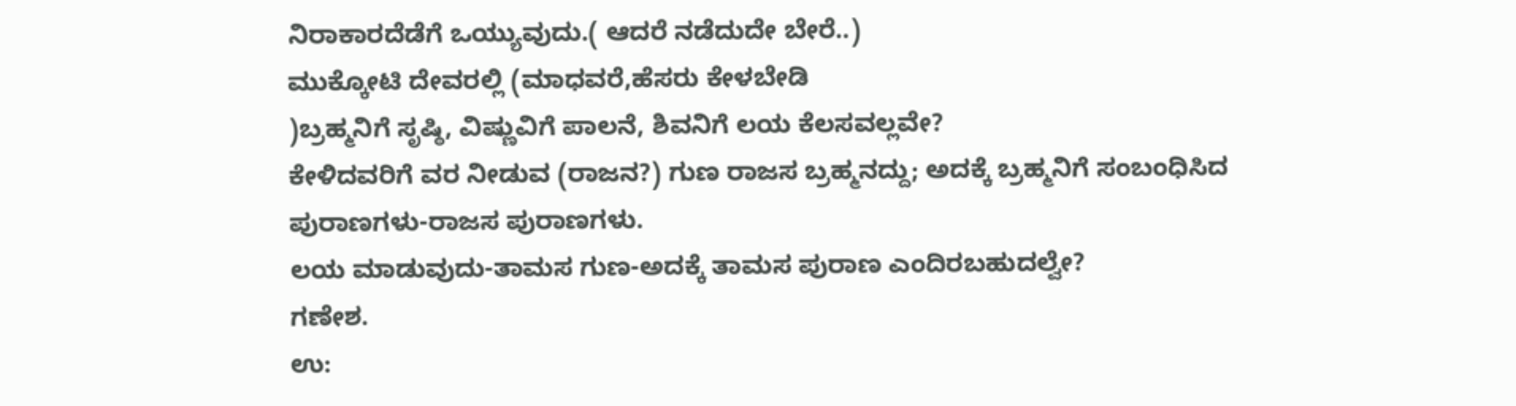ನಿರಾಕಾರದೆಡೆಗೆ ಒಯ್ಯುವುದು.( ಆದರೆ ನಡೆದುದೇ ಬೇರೆ..)
ಮುಕ್ಕೋಟಿ ದೇವರಲ್ಲಿ (ಮಾಧವರೆ,ಹೆಸರು ಕೇಳಬೇಡಿ
)ಬ್ರಹ್ಮನಿಗೆ ಸೃಷ್ಠಿ, ವಿಷ್ಣುವಿಗೆ ಪಾಲನೆ, ಶಿವನಿಗೆ ಲಯ ಕೆಲಸವಲ್ಲವೇ?
ಕೇಳಿದವರಿಗೆ ವರ ನೀಡುವ (ರಾಜನ?) ಗುಣ ರಾಜಸ ಬ್ರಹ್ಮನದ್ದು; ಅದಕ್ಕೆ ಬ್ರಹ್ಮನಿಗೆ ಸಂಬಂಧಿಸಿದ ಪುರಾಣಗಳು-ರಾಜಸ ಪುರಾಣಗಳು.
ಲಯ ಮಾಡುವುದು-ತಾಮಸ ಗುಣ-ಅದಕ್ಕೆ ತಾಮಸ ಪುರಾಣ ಎಂದಿರಬಹುದಲ್ವೇ?
ಗಣೇಶ.
ಉ: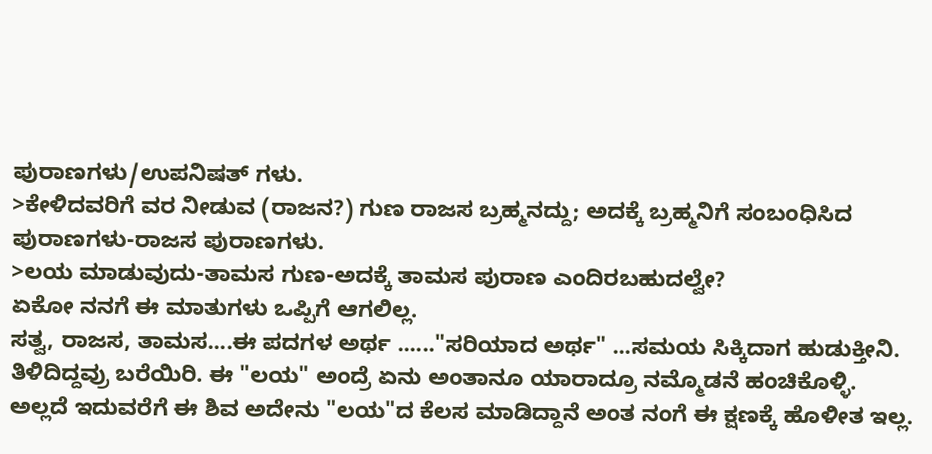ಪುರಾಣಗಳು/ಉಪನಿಷತ್ ಗಳು.
>ಕೇಳಿದವರಿಗೆ ವರ ನೀಡುವ (ರಾಜನ?) ಗುಣ ರಾಜಸ ಬ್ರಹ್ಮನದ್ದು; ಅದಕ್ಕೆ ಬ್ರಹ್ಮನಿಗೆ ಸಂಬಂಧಿಸಿದ ಪುರಾಣಗಳು-ರಾಜಸ ಪುರಾಣಗಳು.
>ಲಯ ಮಾಡುವುದು-ತಾಮಸ ಗುಣ-ಅದಕ್ಕೆ ತಾಮಸ ಪುರಾಣ ಎಂದಿರಬಹುದಲ್ವೇ?
ಏಕೋ ನನಗೆ ಈ ಮಾತುಗಳು ಒಪ್ಪಿಗೆ ಆಗಲಿಲ್ಲ.
ಸತ್ವ, ರಾಜಸ, ತಾಮಸ....ಈ ಪದಗಳ ಅರ್ಥ ......"ಸರಿಯಾದ ಅರ್ಥ" ...ಸಮಯ ಸಿಕ್ಕಿದಾಗ ಹುಡುಕ್ತೀನಿ.
ತಿಳಿದಿದ್ದವ್ರು ಬರೆಯಿರಿ. ಈ "ಲಯ" ಅಂದ್ರೆ ಏನು ಅಂತಾನೂ ಯಾರಾದ್ರೂ ನಮ್ಮೊಡನೆ ಹಂಚಿಕೊಳ್ಳಿ.
ಅಲ್ಲದೆ ಇದುವರೆಗೆ ಈ ಶಿವ ಅದೇನು "ಲಯ"ದ ಕೆಲಸ ಮಾಡಿದ್ದಾನೆ ಅಂತ ನಂಗೆ ಈ ಕ್ಷಣಕ್ಕೆ ಹೊಳೀತ ಇಲ್ಲ.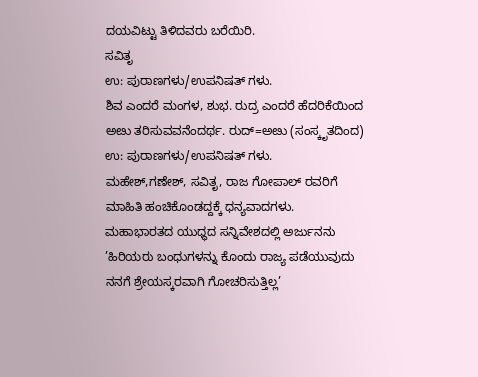ದಯವಿಟ್ಟು ತಿಳಿದವರು ಬರೆಯಿರಿ.
ಸವಿತೃ
ಉ: ಪುರಾಣಗಳು/ಉಪನಿಷತ್ ಗಳು.
ಶಿವ ಎಂದರೆ ಮಂಗಳ, ಶುಭ. ರುದ್ರ ಎಂದರೆ ಹೆದರಿಕೆಯಿಂದ ಅೞು ತರಿಸುವವನೆಂದರ್ಥ. ರುದ್=ಅೞು (ಸಂಸ್ಕೃತದಿಂದ)
ಉ: ಪುರಾಣಗಳು/ಉಪನಿಷತ್ ಗಳು.
ಮಹೇಶ್,ಗಣೇಶ್, ಸವಿತೃ, ರಾಜ ಗೋಪಾಲ್ ರವರಿಗೆ ಮಾಹಿತಿ ಹಂಚಿಕೊಂಡದ್ದಕ್ಕೆ ಧನ್ಯವಾದಗಳು.
ಮಹಾಭಾರತದ ಯುಧ್ಧದ ಸನ್ನಿವೇಶದಲ್ಲಿ ಅರ್ಜುನನು ’ಹಿರಿಯರು ಬಂಧುಗಳನ್ನು ಕೊಂದು ರಾಜ್ಯ ಪಡೆಯುವುದು ನನಗೆ ಶ್ರೇಯಸ್ಕರವಾಗಿ ಗೋಚರಿಸುತ್ತಿಲ್ಲ’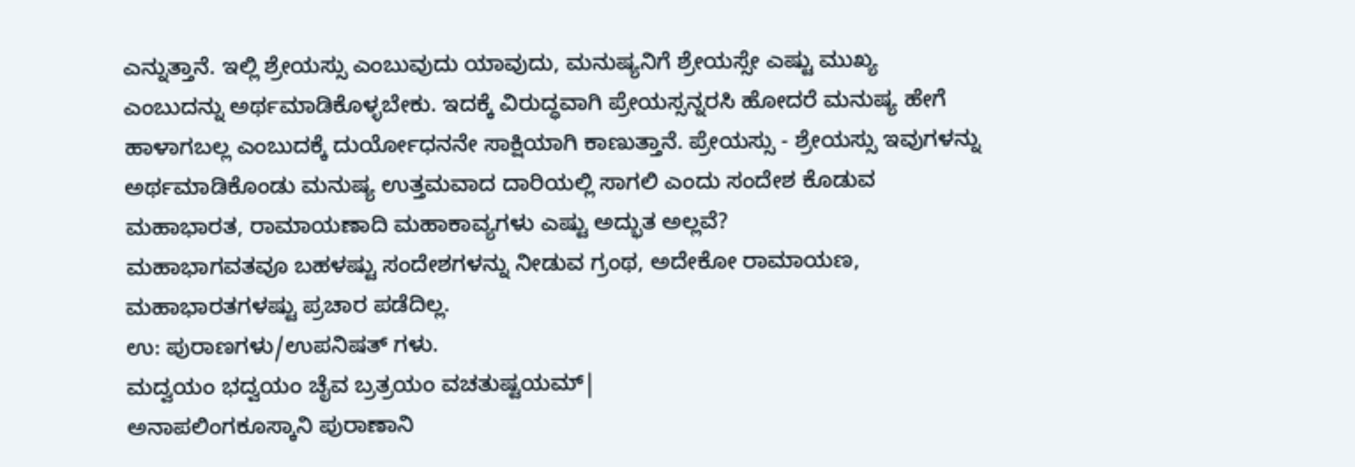ಎನ್ನುತ್ತಾನೆ. ಇಲ್ಲಿ ಶ್ರೇಯಸ್ಸು ಎಂಬುವುದು ಯಾವುದು, ಮನುಷ್ಯನಿಗೆ ಶ್ರೇಯಸ್ಸೇ ಎಷ್ಟು ಮುಖ್ಯ ಎಂಬುದನ್ನು ಅರ್ಥಮಾಡಿಕೊಳ್ಳಬೇಕು. ಇದಕ್ಕೆ ವಿರುದ್ಧವಾಗಿ ಪ್ರೇಯಸ್ಸನ್ನರಸಿ ಹೋದರೆ ಮನುಷ್ಯ ಹೇಗೆ ಹಾಳಾಗಬಲ್ಲ ಎಂಬುದಕ್ಕೆ ದುರ್ಯೋಧನನೇ ಸಾಕ್ಷಿಯಾಗಿ ಕಾಣುತ್ತಾನೆ. ಪ್ರೇಯಸ್ಸು - ಶ್ರೇಯಸ್ಸು ಇವುಗಳನ್ನು ಅರ್ಥಮಾಡಿಕೊಂಡು ಮನುಷ್ಯ ಉತ್ತಮವಾದ ದಾರಿಯಲ್ಲಿ ಸಾಗಲಿ ಎಂದು ಸಂದೇಶ ಕೊಡುವ ಮಹಾಭಾರತ, ರಾಮಾಯಣಾದಿ ಮಹಾಕಾವ್ಯಗಳು ಎಷ್ಟು ಅದ್ಭುತ ಅಲ್ಲವೆ?
ಮಹಾಭಾಗವತವೂ ಬಹಳಷ್ಟು ಸಂದೇಶಗಳನ್ನು ನೀಡುವ ಗ್ರಂಥ, ಅದೇಕೋ ರಾಮಾಯಣ, ಮಹಾಭಾರತಗಳಷ್ಟು ಪ್ರಚಾರ ಪಡೆದಿಲ್ಲ.
ಉ: ಪುರಾಣಗಳು/ಉಪನಿಷತ್ ಗಳು.
ಮದ್ವಯಂ ಭದ್ವಯಂ ಚೈವ ಬ್ರತ್ರಯಂ ವಚತುಷ್ಟಯಮ್|
ಅನಾಪಲಿಂಗಕೂಸ್ಕಾನಿ ಪುರಾಣಾನಿ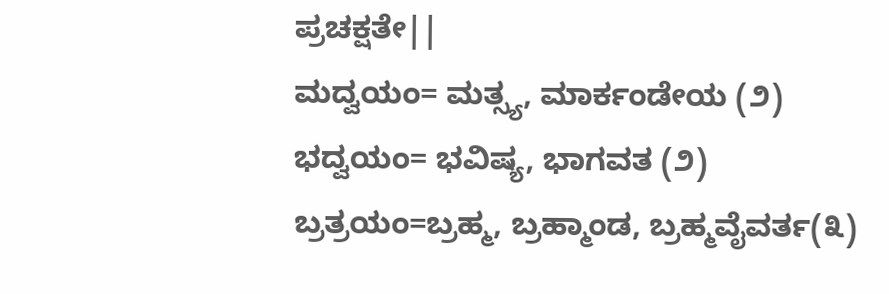ಪ್ರಚಕ್ಷತೇ||
ಮದ್ವಯಂ= ಮತ್ಸ್ಯ, ಮಾರ್ಕಂಡೇಯ (೨)
ಭದ್ವಯಂ= ಭವಿಷ್ಯ, ಭಾಗವತ (೨)
ಬ್ರತ್ರಯಂ=ಬ್ರಹ್ಮ, ಬ್ರಹ್ಮಾಂಡ, ಬ್ರಹ್ಮವೈವರ್ತ(೩)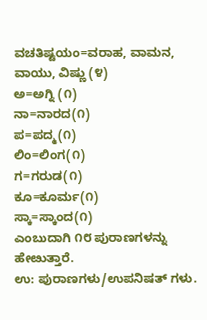ವಚತಿಷ್ಟಯಂ=ವರಾಹ, ವಾಮನ, ವಾಯು, ವಿಷ್ಣು (೪)
ಅ=ಅಗ್ನಿ (೧)
ನಾ=ನಾರದ(೧)
ಪ=ಪದ್ಮ(೧)
ಲಿಂ=ಲಿಂಗ(೧)
ಗ=ಗರುಡ(೧)
ಕೂ=ಕೂರ್ಮ(೧)
ಸ್ಕಾ=ಸ್ಕಾಂದ(೧)
ಎಂಬುದಾಗಿ ೧೮ ಪುರಾಣಗಳನ್ನು ಹೇೞುತ್ತಾರೆ.
ಉ: ಪುರಾಣಗಳು/ಉಪನಿಷತ್ ಗಳು.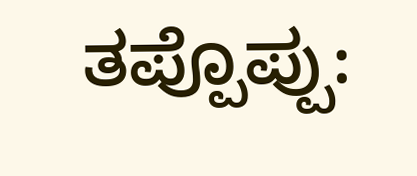ತಪ್ಪೊಪ್ಪು: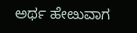ಅರ್ಥ ಹೇೞುವಾಗ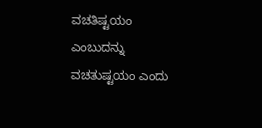ವಚತಿಷ್ಟಯಂ ಎಂಬುದನ್ನು ವಚತುಷ್ಟಯಂ ಎಂದು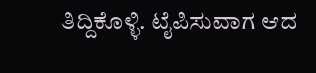ತಿದ್ದಿಕೊಳ್ಳಿ. ಟೈಪಿಸುವಾಗ ಆದ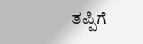ತಪ್ಪಿಗೆ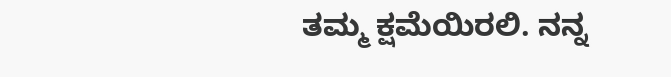ತಮ್ಮ ಕ್ಷಮೆಯಿರಲಿ. ನನ್ನ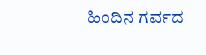ಹಿಂದಿನ ಗರ್ವದ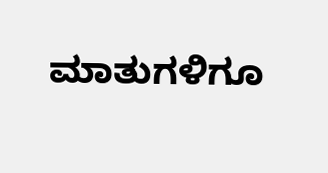ಮಾತುಗಳಿಗೂ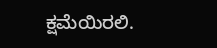ಕ್ಷಮೆಯಿರಲಿ.